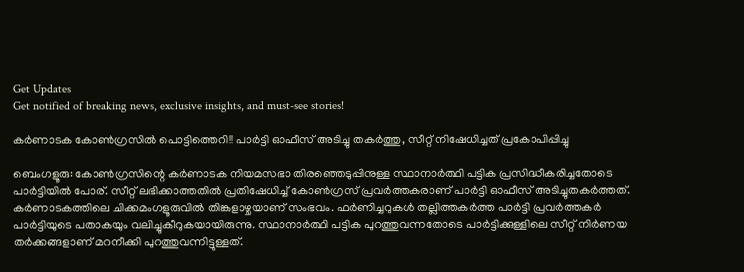Get Updates
Get notified of breaking news, exclusive insights, and must-see stories!

കർ‍ണാടക കോൺഗ്രസിൽ പൊട്ടിത്തെറി!! പാർട്ടി ഓഫീസ് അടിച്ചു തകർത്തു, സീറ്റ് നിഷേധിച്ചത് പ്രകോപിപ്പിച്ചു

ബെംഗളൂരു: കോൺഗ്രസിന്റെ കർണാടക നിയമസഭാ തിരഞ്ഞെടുപ്പിനുള്ള സ്ഥാനാർത്ഥി പട്ടിക പ്രസിദ്ധീകരിച്ചതോടെ പാർട്ടിയിൽ‍ പോര്. സീറ്റ് ലഭിക്കാത്തതില്‍ പ്രതിഷേധിച്ച് കോൺ‍ഗ്രസ് പ്രവർത്തകരാണ് പാര്‍ട്ടി ഓഫീസ് അടിച്ചുതകർത്തത്. കർണാടകത്തിലെ ചിക്കമംഗളൂരുവിൽ‍ തിങ്കളാഴ്ചയാണ് സംഭവം. ഫര്‍ണിച്ചറുകൾ തല്ലിത്തകർത്ത പാർട്ടി പ്രവർത്തകർ‍ പാർട്ടിയുടെ പതാകയും വലിച്ചുകീറുകയായിരുന്നു. സ്ഥാനാർത്ഥി പട്ടിക പുറത്തുവന്നതോടെ പാര്‍ട്ടിക്കുള്ളിലെ സീറ്റ് നിർണയ തർക്കങ്ങളാണ് മറനീക്കി പുറത്തുവന്നിട്ടുള്ളത്.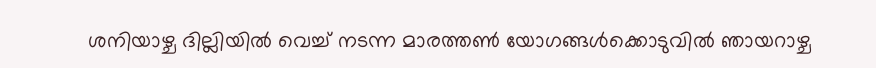ശനിയാഴ്ച ദില്ലിയിൽ വെച്ച് നടന്ന മാരത്തൺ യോഗങ്ങള്‍ക്കൊടുവിൽ ഞായറാഴ്ച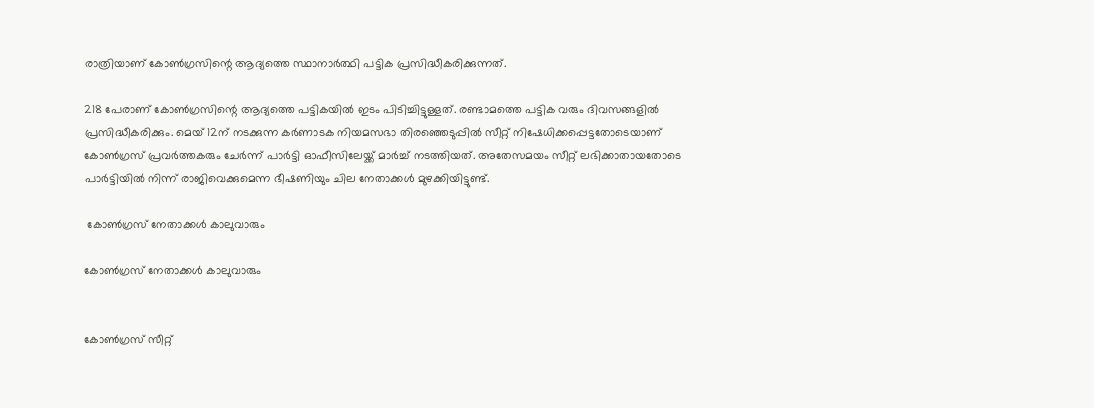രാത്രിയാണ് കോൺഗ്രസിന്റെ ആദ്യത്തെ സ്ഥാനാര്‍ത്ഥി പട്ടിക പ്രസിദ്ധീകരിക്കുന്നത്.

218 പേരാണ് കോൺഗ്രസിന്റെ ആദ്യത്തെ പട്ടികയിൽ ഇടം പിടിച്ചിട്ടുള്ളത്. രണ്ടാമത്തെ പട്ടിക വരും ദിവസങ്ങളിൽ പ്രസിദ്ധീകരിക്കും. മെയ് 12ന് നടക്കുന്ന കർ‍ണാടക നിയമസഭാ തിരഞ്ഞെടുപ്പിൽ സീറ്റ് നിഷേധിക്കപ്പെട്ടതോടെയാണ് കോൺഗ്രസ് പ്രവര്‍ത്തകരും ചേർന്ന് പാർട്ടി ഓഫീസിലേയ്ക്ക് മാർച്ച് നടത്തിയത്. അതേസമയം സീറ്റ് ലഭിക്കാതായതോടെ പാർട്ടിയിൽ‍ നിന്ന് രാജിവെക്കുമെന്ന ഭീഷണിയും ചില നേതാക്കൾ മുഴക്കിയിട്ടുണ്ട്.

 കോൺ‍ഗ്രസ് നേതാക്കൾ കാലുവാരും

കോൺ‍ഗ്രസ് നേതാക്കൾ കാലുവാരും


കോൺഗ്രസ് സീറ്റ്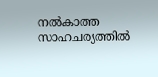നല്‍കാത്ത സാഹചര്യത്തിൽ‍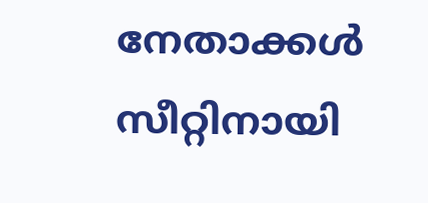നേതാക്കൾ സീറ്റിനായി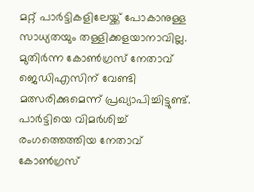മറ്റ് പാർട്ടികളിലേയ്ക്ക് പോകാനുള്ള സാധ്യതയും തള്ളിക്കളയാനാവില്ല. മുതിർന്ന കോണ്‍ഗ്രസ് നേതാവ് ജെഡിഎസിന് വേണ്ടി മത്സരിക്കുമെന്ന് പ്രഖ്യാപിച്ചിട്ടുണ്ട്. പാർട്ടിയെ വിമർശിച്ച് രംഗത്തെത്തിയ നേതാവ് കോൺഗ്രസ്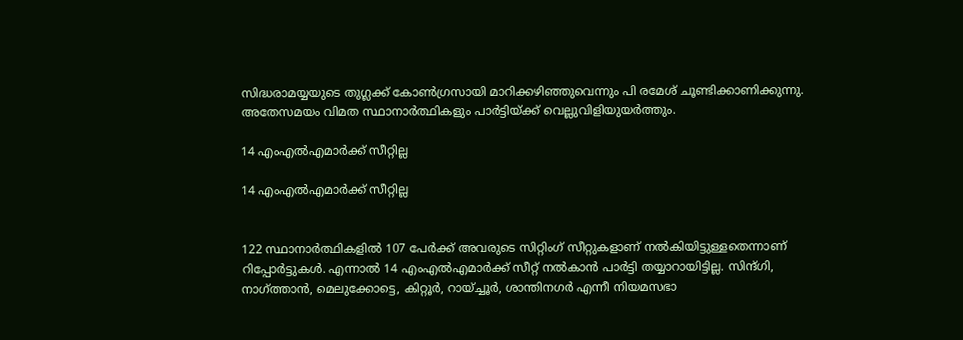സിദ്ധരാമയ്യയുടെ തുഗ്ലക്ക് കോൺഗ്രസായി മാറിക്കഴിഞ്ഞുവെന്നും പി രമേശ് ചൂണ്ടിക്കാണിക്കുന്നു. അതേസമയം വിമത സ്ഥാനാര്‍ത്ഥികളും പാർട്ടിയ്ക്ക് വെല്ലുവിളിയുയർത്തും.

14 എംഎല്‍എമാർക്ക് സീറ്റില്ല

14 എംഎല്‍എമാർക്ക് സീറ്റില്ല


122 സ്ഥാനാർത്ഥികളില്‍ 107 പേർ‍ക്ക് അവരുടെ സിറ്റിംഗ് സീറ്റുകളാണ് നൽകിയിട്ടുള്ളതെന്നാണ് റിപ്പോർട്ടുകൾ. എന്നാൽ 14 എംഎൽഎമാര്‍ക്ക് സീറ്റ് നൽകാൻ പാർട്ടി തയ്യാറായിട്ടില്ല. സിന്ദ്ഗി, നാഗ്ത്താൻ, മെലുക്കോട്ടെ, കിറ്റൂർ, റായ്ച്ചൂർ, ശാന്തിനഗര്‍ എന്നീ നിയമസഭാ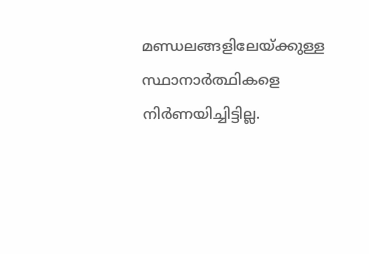മണ്ഡലങ്ങളിലേയ്ക്കുള്ള സ്ഥാനാര്‍ത്ഥികളെ നിർണയിച്ചിട്ടില്ല.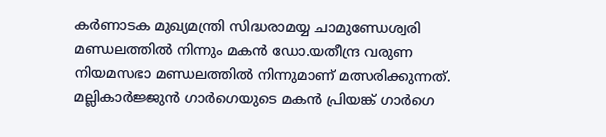കർണാടക മുഖ്യമന്ത്രി സിദ്ധരാമയ്യ ചാമുണ്ഡേശ്വരി മണ്ഡലത്തിൽ നിന്നും മകൻ ഡോ.യതീന്ദ്ര വരുണ നിയമസഭാ മണ്ഡലത്തിൽ നിന്നുമാണ് മത്സരിക്കുന്നത്. മല്ലികാർജ്ജുൻ ഗാർഗെയുടെ മകൻ പ്രിയങ്ക് ഗാർഗെ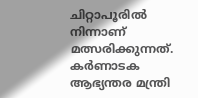ചിറ്റാപൂരിൽ നിന്നാണ് മത്സരിക്കുന്നത്. കർ‍ണാടക ആഭ്യന്തര മന്ത്രി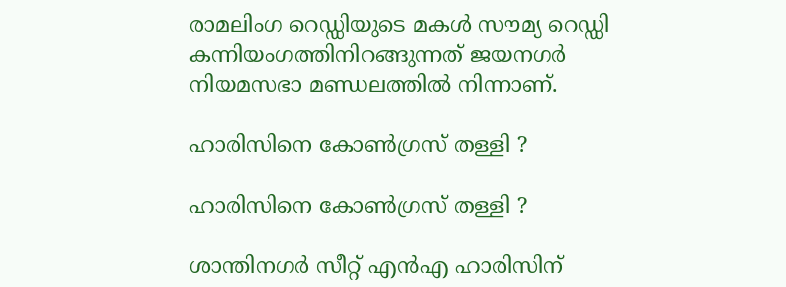രാമലിംഗ റെഡ്ഡിയുടെ മകൾ സൗമ്യ റെഡ്ഡി കന്നിയംഗത്തിനിറങ്ങുന്നത് ജയനഗർ‍ നിയമസഭാ മണ്ഡലത്തിൽ നിന്നാണ്.

ഹാരിസിനെ കോൺഗ്രസ് തള്ളി ?

ഹാരിസിനെ കോൺഗ്രസ് തള്ളി ?

ശാന്തിനഗർ സീറ്റ് എൻഎ ഹാരിസിന്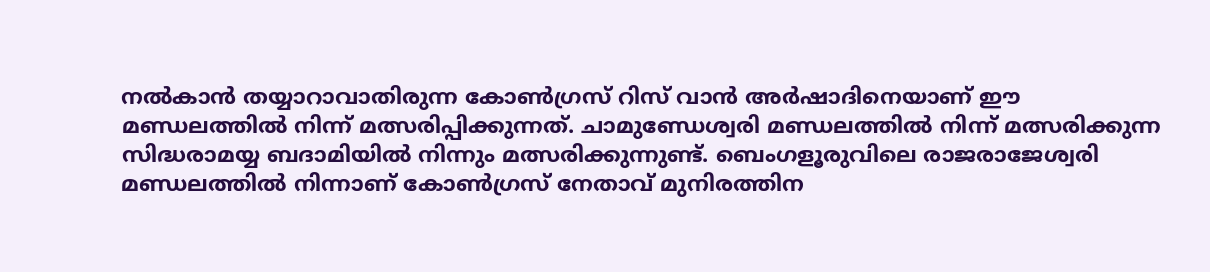നല്‍കാന്‍ തയ്യാറാവാതിരുന്ന കോൺഗ്രസ് റിസ് വാൻ അർഷാദിനെയാണ് ഈ മണ്ഡലത്തിൽ നിന്ന് മത്സരിപ്പിക്കുന്നത്. ചാമുണ്ഡേശ്വരി മണ്ഡലത്തിൽ നിന്ന് മത്സരിക്കുന്ന സിദ്ധരാമയ്യ ബദാമിയിൽ നിന്നും മത്സരിക്കുന്നുണ്ട്. ബെംഗളൂരുവിലെ രാജരാജേശ്വരി മണ്ഡലത്തിൽ നിന്നാണ് കോൺഗ്രസ് നേതാവ് മുനിരത്തിന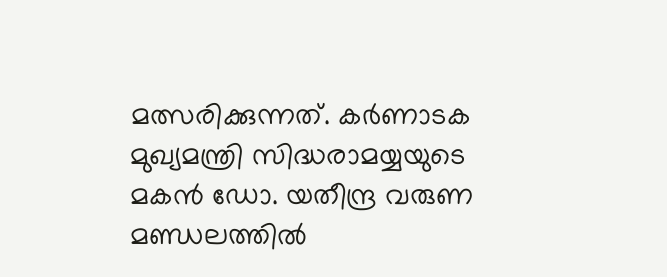മത്സരിക്കുന്നത്. കർണാടക മുഖ്യമന്ത്രി സിദ്ധരാമയ്യയുടെ മകന്‍ ഡോ. യതീന്ദ്ര വരുണ മണ്ഡലത്തിൽ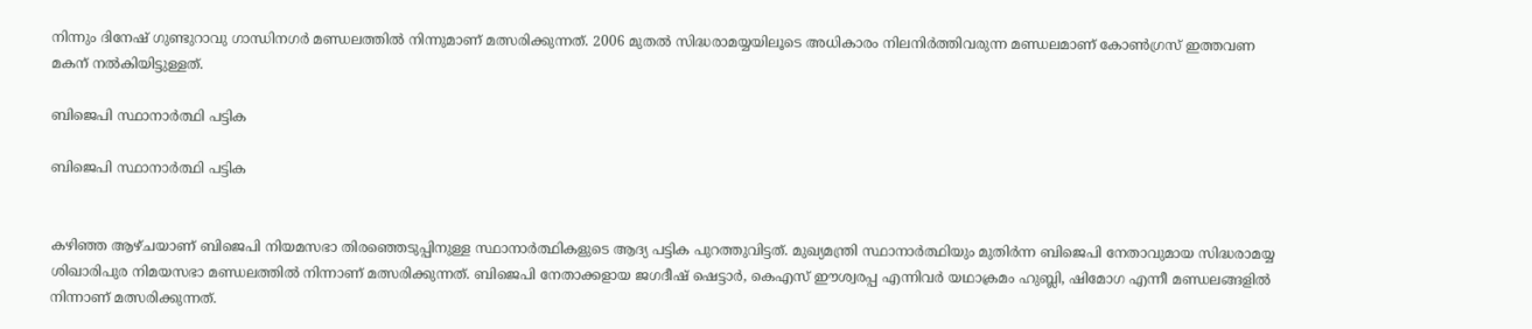നിന്നും ദിനേഷ് ഗുണ്ടുറാവു ഗാന്ധിനഗർ മണ്ഡലത്തിൽ നിന്നുമാണ് മത്സരിക്കുന്നത്. 2006 മുതൽ സിദ്ധരാമയ്യയിലൂടെ അധികാരം നിലനിര്‍ത്തിവരുന്ന മണ്ഡലമാണ് കോൺഗ്രസ് ഇത്തവണ മകന് നൽകിയിട്ടുള്ളത്.

ബിജെപി സ്ഥാനാർത്ഥി പട്ടിക

ബിജെപി സ്ഥാനാർത്ഥി പട്ടിക


കഴിഞ്ഞ ആഴ്ചയാണ് ബിജെപി നിയമസഭാ തിരഞ്ഞെടുപ്പിനുള്ള സ്ഥാനാർത്ഥികളുടെ ആദ്യ പട്ടിക പുറത്തുവിട്ടത്. മുഖ്യമന്ത്രി സ്ഥാനാർത്ഥിയും മുതിർന്ന ബിജെപി നേതാവുമായ സിദ്ധരാമയ്യ ശിഖാരിപുര നിമയസഭാ മണ്ഡലത്തിൽ നിന്നാണ് മത്സരിക്കുന്നത്. ബിജെപി നേതാക്കളായ ജഗദീഷ് ഷെട്ടാര്‍, കെഎസ് ഈശ്വരപ്പ എന്നിവര്‍ യഥാക്രമം ഹുബ്ലി, ഷിമോഗ എന്നീ മണ്ഡലങ്ങളിൽ നിന്നാണ് മത്സരിക്കുന്നത്.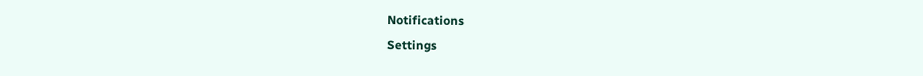Notifications
Settings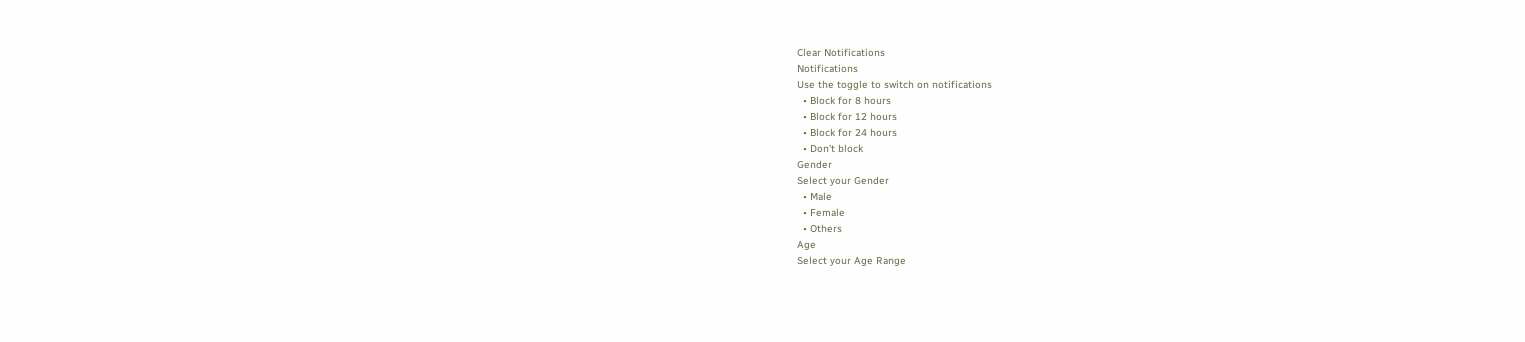Clear Notifications
Notifications
Use the toggle to switch on notifications
  • Block for 8 hours
  • Block for 12 hours
  • Block for 24 hours
  • Don't block
Gender
Select your Gender
  • Male
  • Female
  • Others
Age
Select your Age Range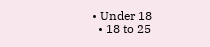• Under 18
  • 18 to 25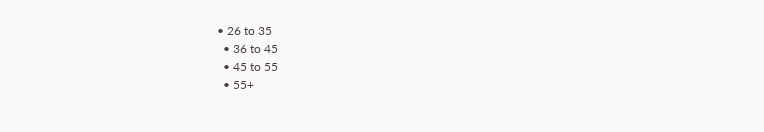• 26 to 35
  • 36 to 45
  • 45 to 55
  • 55+